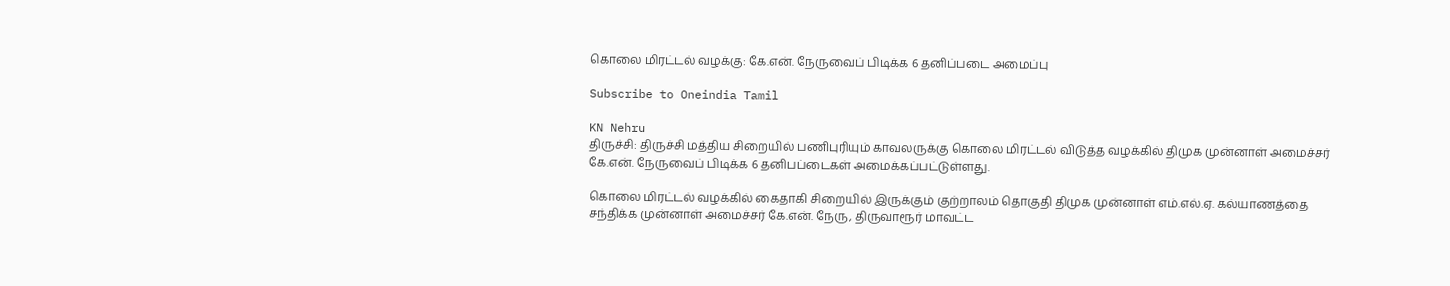கொலை மிரட்டல் வழக்கு: கே.என். நேருவைப் பிடிக்க 6 தனிப்படை அமைப்பு

Subscribe to Oneindia Tamil

KN Nehru
திருச்சி: திருச்சி மத்திய சிறையில் பணிபுரியும் காவலருக்கு கொலை மிரட்டல் விடுத்த வழக்கில் திமுக முன்னாள் அமைச்சர் கே.என். நேருவைப் பிடிக்க 6 தனிபப்டைகள் அமைக்கப்பட்டுள்ளது.

கொலை மிரட்டல் வழக்கில் கைதாகி சிறையில் இருக்கும் குற்றாலம் தொகுதி திமுக முன்னாள் எம்.எல்.ஏ. கல்யாணத்தை சந்திக்க முன்னாள் அமைச்சர் கே.என். நேரு, திருவாரூர் மாவட்ட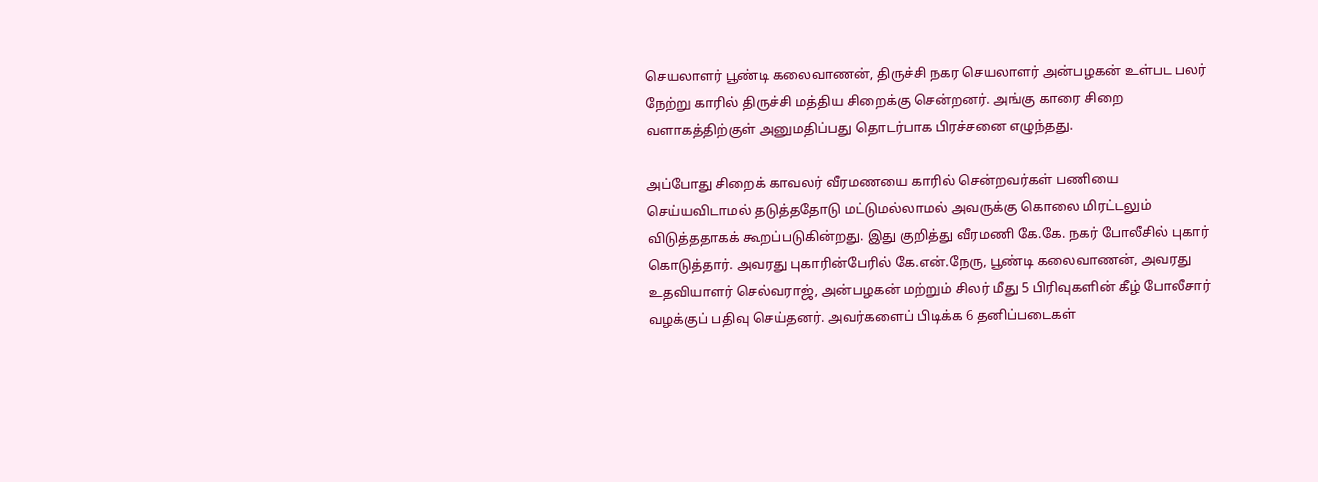செயலாளர் பூண்டி கலைவாணன், திருச்சி நகர செயலாளர் அன்பழகன் உள்பட பலர் நேற்று காரில் திருச்சி மத்திய சிறைக்கு சென்றனர். அங்கு காரை சிறை வளாகத்திற்குள் அனுமதிப்பது தொடர்பாக பிரச்சனை எழுந்தது.

அப்போது சிறைக் காவலர் வீரமணயை காரில் சென்றவர்கள் பணியை செய்யவிடாமல் தடுத்ததோடு மட்டுமல்லாமல் அவருக்கு கொலை மிரட்டலும் விடுத்ததாகக் கூறப்படுகின்றது. இது குறித்து வீரமணி கே.கே. நகர் போலீசில் புகார் கொடுத்தார். அவரது புகாரின்பேரில் கே.என்.நேரு, பூண்டி கலைவாணன், அவரது உதவியாளர் செல்வராஜ், அன்பழகன் மற்றும் சிலர் மீது 5 பிரிவுகளின் கீழ் போலீசார் வழக்குப் பதிவு செய்தனர். அவர்களைப் பிடிக்க 6 தனிப்படைகள்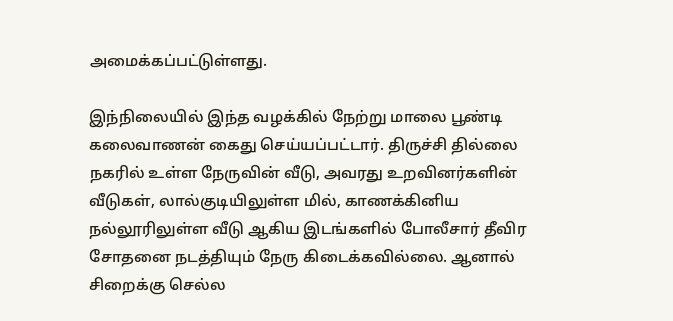அமைக்கப்பட்டுள்ளது.

இந்நிலையில் இந்த வழக்கில் நேற்று மாலை பூண்டி கலைவாணன் கைது செய்யப்பட்டார். திருச்சி தில்லை நகரில் உள்ள நேருவின் வீடு, அவரது உறவினர்களின் வீடுகள், லால்குடியிலுள்ள மில், காணக்கினிய நல்லூரிலுள்ள வீடு ஆகிய இடங்களில் போலீசார் தீவிர சோதனை நடத்தியும் நேரு கிடைக்கவில்லை. ஆனால் சிறைக்கு செல்ல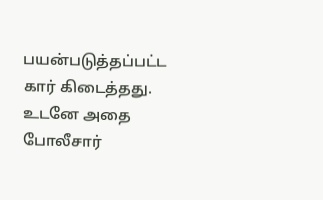பயன்படுத்தப்பட்ட கார் கிடைத்தது. உடனே அதை போலீசார்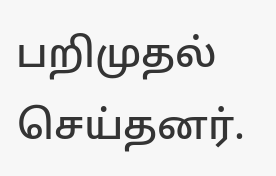பறிமுதல் செய்தனர்.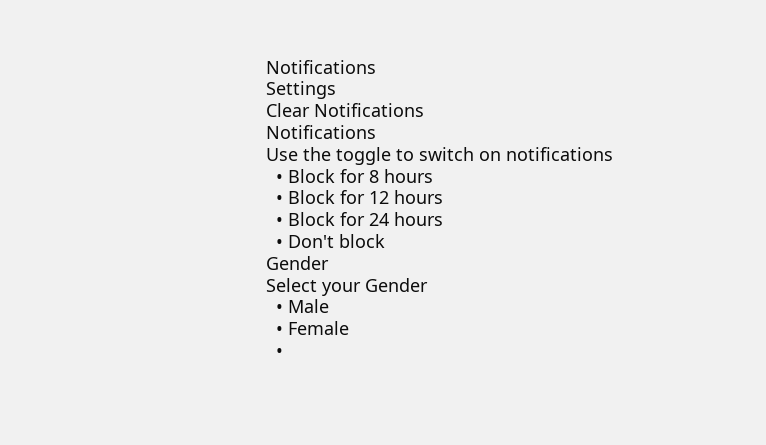Notifications
Settings
Clear Notifications
Notifications
Use the toggle to switch on notifications
  • Block for 8 hours
  • Block for 12 hours
  • Block for 24 hours
  • Don't block
Gender
Select your Gender
  • Male
  • Female
  •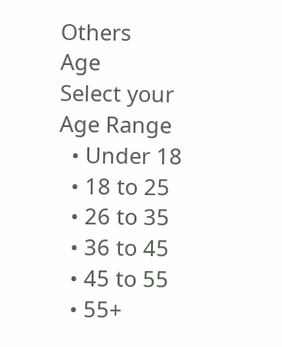Others
Age
Select your Age Range
  • Under 18
  • 18 to 25
  • 26 to 35
  • 36 to 45
  • 45 to 55
  • 55+